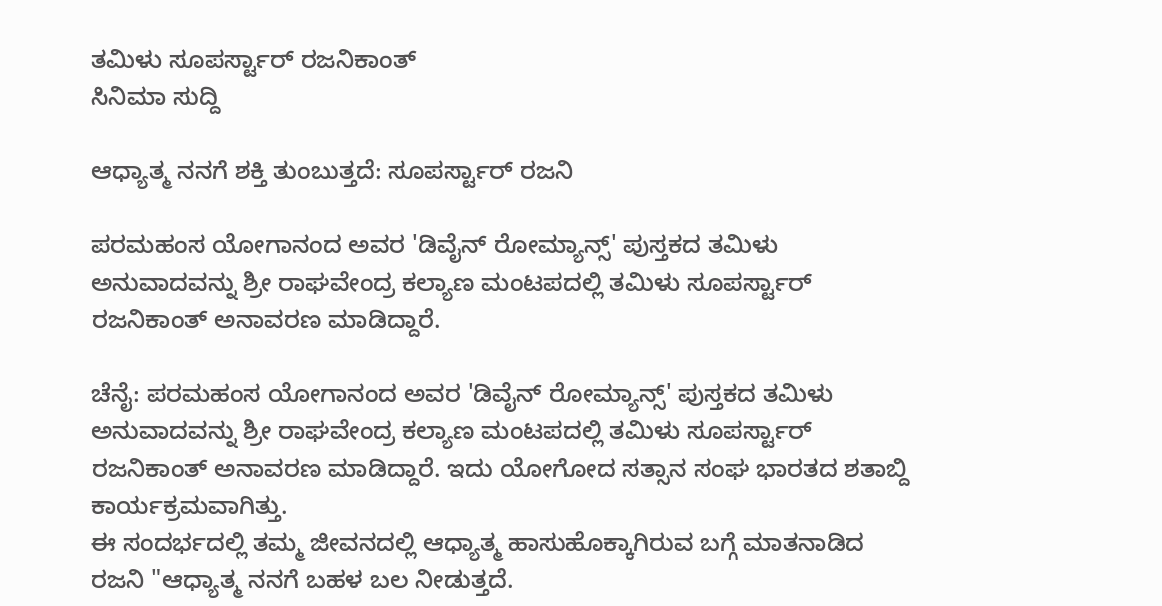ತಮಿಳು ಸೂಪರ್ಸ್ಟಾರ್ ರಜನಿಕಾಂತ್
ಸಿನಿಮಾ ಸುದ್ದಿ

ಆಧ್ಯಾತ್ಮ ನನಗೆ ಶಕ್ತಿ ತುಂಬುತ್ತದೆ: ಸೂಪರ್ಸ್ಟಾರ್ ರಜನಿ

ಪರಮಹಂಸ ಯೋಗಾನಂದ ಅವರ 'ಡಿವೈನ್ ರೋಮ್ಯಾನ್ಸ್' ಪುಸ್ತಕದ ತಮಿಳು ಅನುವಾದವನ್ನು ಶ್ರೀ ರಾಘವೇಂದ್ರ ಕಲ್ಯಾಣ ಮಂಟಪದಲ್ಲಿ ತಮಿಳು ಸೂಪರ್ಸ್ಟಾರ್ ರಜನಿಕಾಂತ್ ಅನಾವರಣ ಮಾಡಿದ್ದಾರೆ.

ಚೆನೈ: ಪರಮಹಂಸ ಯೋಗಾನಂದ ಅವರ 'ಡಿವೈನ್ ರೋಮ್ಯಾನ್ಸ್' ಪುಸ್ತಕದ ತಮಿಳು ಅನುವಾದವನ್ನು ಶ್ರೀ ರಾಘವೇಂದ್ರ ಕಲ್ಯಾಣ ಮಂಟಪದಲ್ಲಿ ತಮಿಳು ಸೂಪರ್ಸ್ಟಾರ್ ರಜನಿಕಾಂತ್ ಅನಾವರಣ ಮಾಡಿದ್ದಾರೆ. ಇದು ಯೋಗೋದ ಸತ್ಸಾನ ಸಂಘ ಭಾರತದ ಶತಾಬ್ದಿ ಕಾರ್ಯಕ್ರಮವಾಗಿತ್ತು.
ಈ ಸಂದರ್ಭದಲ್ಲಿ ತಮ್ಮ ಜೀವನದಲ್ಲಿ ಆಧ್ಯಾತ್ಮ ಹಾಸುಹೊಕ್ಕಾಗಿರುವ ಬಗ್ಗೆ ಮಾತನಾಡಿದ ರಜನಿ "ಆಧ್ಯಾತ್ಮ ನನಗೆ ಬಹಳ ಬಲ ನೀಡುತ್ತದೆ.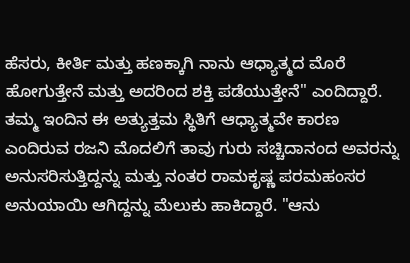ಹೆಸರು, ಕೀರ್ತಿ ಮತ್ತು ಹಣಕ್ಕಾಗಿ ನಾನು ಆಧ್ಯಾತ್ಮದ ಮೊರೆ ಹೋಗುತ್ತೇನೆ ಮತ್ತು ಅದರಿಂದ ಶಕ್ತಿ ಪಡೆಯುತ್ತೇನೆ" ಎಂದಿದ್ದಾರೆ.
ತಮ್ಮ ಇಂದಿನ ಈ ಅತ್ಯುತ್ತಮ ಸ್ಥಿತಿಗೆ ಆಧ್ಯಾತ್ಮವೇ ಕಾರಣ ಎಂದಿರುವ ರಜನಿ ಮೊದಲಿಗೆ ತಾವು ಗುರು ಸಚ್ಚಿದಾನಂದ ಅವರನ್ನು ಅನುಸರಿಸುತ್ತಿದ್ದನ್ನು ಮತ್ತು ನಂತರ ರಾಮಕೃಷ್ಣ ಪರಮಹಂಸರ ಅನುಯಾಯಿ ಆಗಿದ್ದನ್ನು ಮೆಲುಕು ಹಾಕಿದ್ದಾರೆ. "ಆನು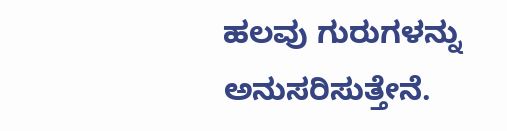ಹಲವು ಗುರುಗಳನ್ನು ಅನುಸರಿಸುತ್ತೇನೆ.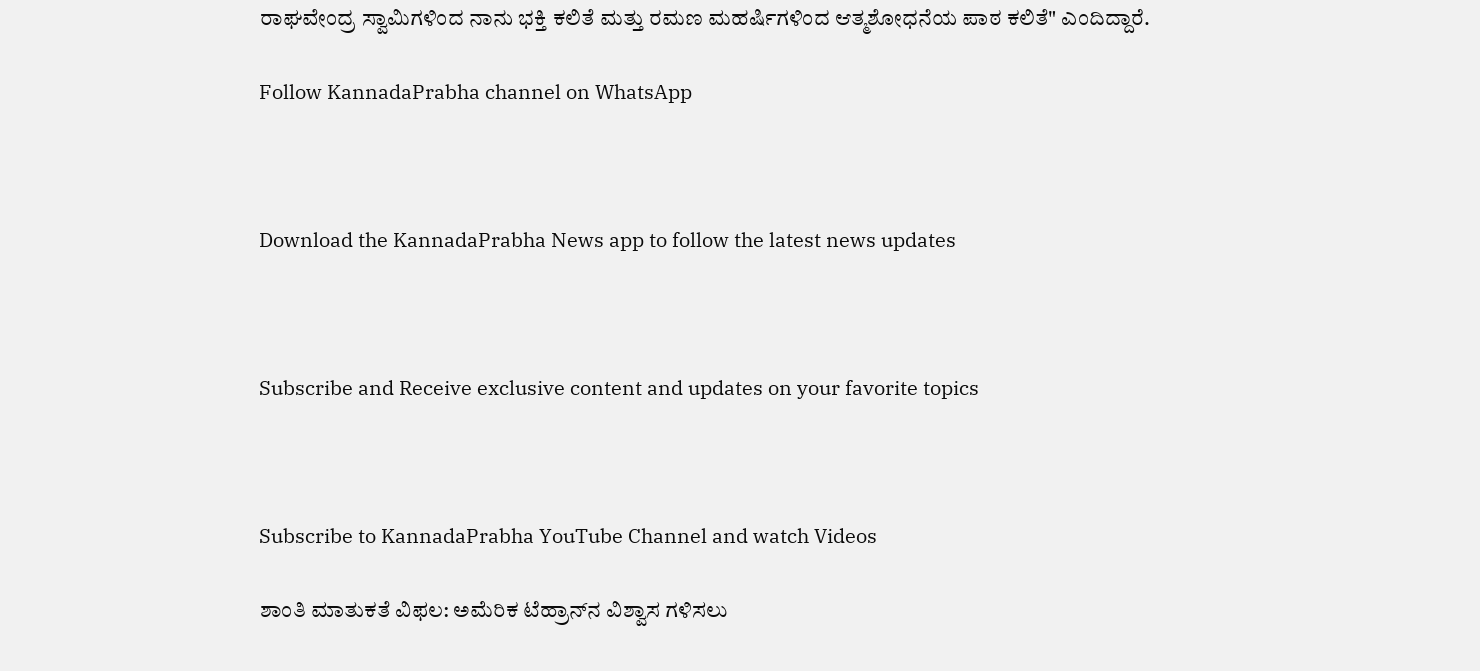ರಾಘವೇಂದ್ರ ಸ್ವಾಮಿಗಳಿಂದ ನಾನು ಭಕ್ತಿ ಕಲಿತೆ ಮತ್ತು ರಮಣ ಮಹರ್ಷಿಗಳಿಂದ ಆತ್ಮಶೋಧನೆಯ ಪಾಠ ಕಲಿತೆ" ಎಂದಿದ್ದಾರೆ.

Follow KannadaPrabha channel on WhatsApp



Download the KannadaPrabha News app to follow the latest news updates



Subscribe and Receive exclusive content and updates on your favorite topics



Subscribe to KannadaPrabha YouTube Channel and watch Videos

ಶಾಂತಿ ಮಾತುಕತೆ ವಿಫಲ: ಅಮೆರಿಕ ಟೆಹ್ರಾನ್‌ನ ವಿಶ್ವಾಸ ಗಳಿಸಲು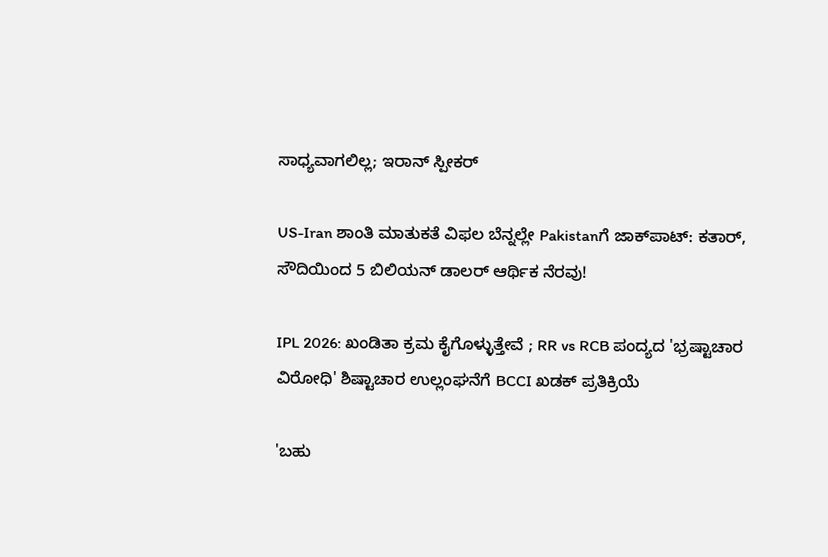ಸಾಧ್ಯವಾಗಲಿಲ್ಲ; ಇರಾನ್ ಸ್ಪೀಕರ್

US-Iran ಶಾಂತಿ ಮಾತುಕತೆ ವಿಫಲ ಬೆನ್ನಲ್ಲೇ Pakistanಗೆ ಜಾಕ್‌ಪಾಟ್‌: ಕತಾರ್, ಸೌದಿಯಿಂದ 5 ಬಿಲಿಯನ್ ಡಾಲರ್ ಆರ್ಥಿಕ ನೆರವು!

IPL 2026: ಖಂಡಿತಾ ಕ್ರಮ ಕೈಗೊಳ್ಳುತ್ತೇವೆ ; RR vs RCB ಪಂದ್ಯದ 'ಭ್ರಷ್ಟಾಚಾರ ವಿರೋಧಿ' ಶಿಷ್ಟಾಚಾರ ಉಲ್ಲಂಘನೆಗೆ BCCI ಖಡಕ್ ಪ್ರತಿಕ್ರಿಯೆ

'ಬಹು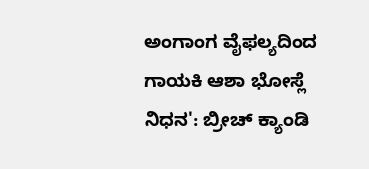ಅಂಗಾಂಗ ವೈಫಲ್ಯದಿಂದ ಗಾಯಕಿ ಆಶಾ ಭೋಸ್ಲೆ ನಿಧನ': ಬ್ರೀಚ್ ಕ್ಯಾಂಡಿ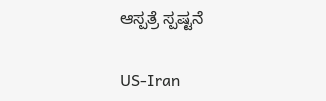ಆಸ್ಪತ್ರೆ ಸ್ಪಷ್ಟನೆ

US-Iran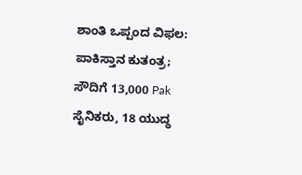ಶಾಂತಿ ಒಪ್ಪಂದ ವಿಫಲ: ಪಾಕಿಸ್ತಾನ ಕುತಂತ್ರ; ಸೌದಿಗೆ 13,000 Pak ಸೈನಿಕರು, 18 ಯುದ್ಧ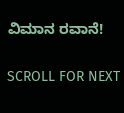ವಿಮಾನ ರವಾನೆ!

SCROLL FOR NEXT